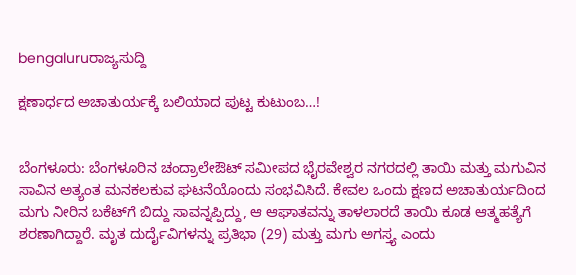bengaluruರಾಜ್ಯಸುದ್ದಿ

ಕ್ಷಣಾರ್ಧದ ಅಚಾತುರ್ಯಕ್ಕೆ ಬಲಿಯಾದ ಪುಟ್ಟ ಕುಟುಂಬ…!


ಬೆಂಗಳೂರು: ಬೆಂಗಳೂರಿನ ಚಂದ್ರಾಲೇಔಟ್ ಸಮೀಪದ ಭೈರವೇಶ್ವರ ನಗರದಲ್ಲಿ ತಾಯಿ ಮತ್ತು ಮಗುವಿನ ಸಾವಿನ ಅತ್ಯಂತ ಮನಕಲಕುವ ಘಟನೆಯೊಂದು ಸಂಭವಿಸಿದೆ. ಕೇವಲ ಒಂದು ಕ್ಷಣದ ಅಚಾತುರ್ಯದಿಂದ ಮಗು ನೀರಿನ ಬಕೆಟ್‌ಗೆ ಬಿದ್ದು ಸಾವನ್ನಪ್ಪಿದ್ದು, ಆ ಆಘಾತವನ್ನು ತಾಳಲಾರದೆ ತಾಯಿ ಕೂಡ ಆತ್ಮಹತ್ಯೆಗೆ ಶರಣಾಗಿದ್ದಾರೆ. ಮೃತ ದುರ್ದೈವಿಗಳನ್ನು ಪ್ರತಿಭಾ (29) ಮತ್ತು ಮಗು ಅಗಸ್ತ್ಯ ಎಂದು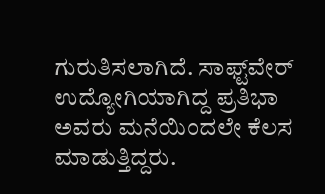ಗುರುತಿಸಲಾಗಿದೆ. ಸಾಫ್ಟ್‌ವೇರ್ ಉದ್ಯೋಗಿಯಾಗಿದ್ದ ಪ್ರತಿಭಾ ಅವರು ಮನೆಯಿಂದಲೇ ಕೆಲಸ ಮಾಡುತ್ತಿದ್ದರು.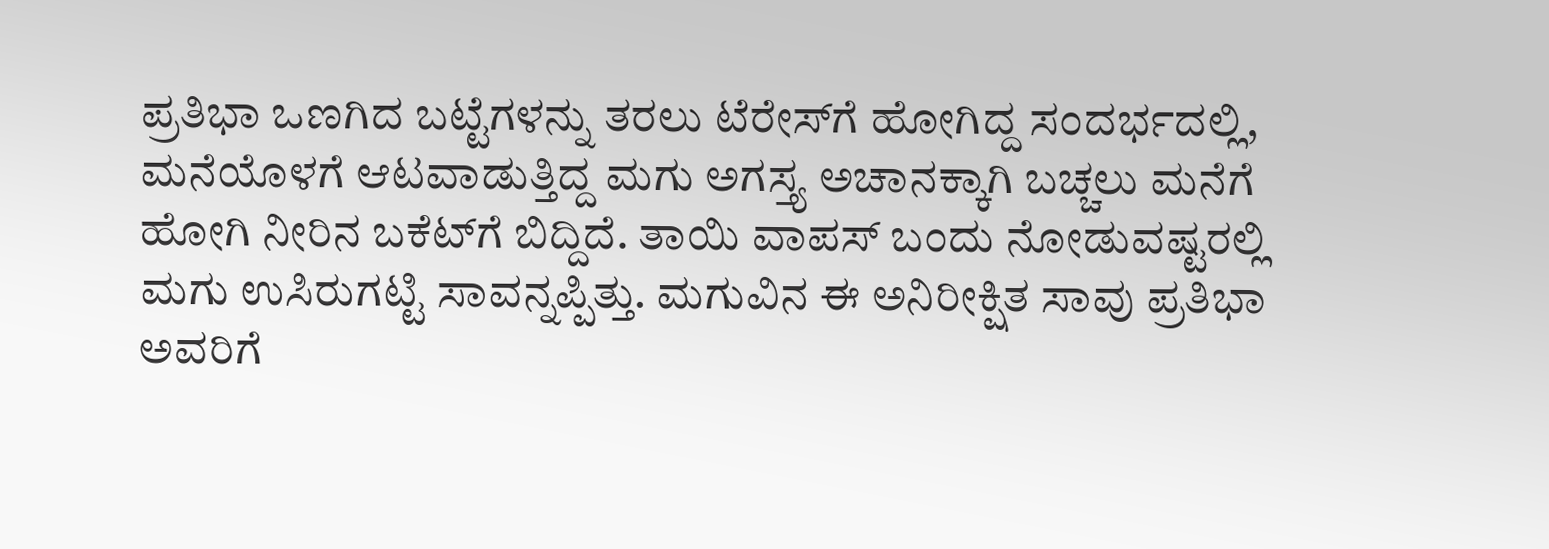ಪ್ರತಿಭಾ ಒಣಗಿದ ಬಟ್ಟೆಗಳನ್ನು ತರಲು ಟೆರೇಸ್‌ಗೆ ಹೋಗಿದ್ದ ಸಂದರ್ಭದಲ್ಲಿ, ಮನೆಯೊಳಗೆ ಆಟವಾಡುತ್ತಿದ್ದ ಮಗು ಅಗಸ್ತ್ಯ ಅಚಾನಕ್ಕಾಗಿ ಬಚ್ಚಲು ಮನೆಗೆ ಹೋಗಿ ನೀರಿನ ಬಕೆಟ್‌ಗೆ ಬಿದ್ದಿದೆ. ತಾಯಿ ವಾಪಸ್ ಬಂದು ನೋಡುವಷ್ಟರಲ್ಲಿ ಮಗು ಉಸಿರುಗಟ್ಟಿ ಸಾವನ್ನಪ್ಪಿತ್ತು. ಮಗುವಿನ ಈ ಅನಿರೀಕ್ಷಿತ ಸಾವು ಪ್ರತಿಭಾ ಅವರಿಗೆ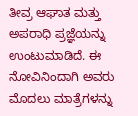ತೀವ್ರ ಆಘಾತ ಮತ್ತು ಅಪರಾಧಿ ಪ್ರಜ್ಞೆಯನ್ನು ಉಂಟುಮಾಡಿದೆ. ಈ ನೋವಿನಿಂದಾಗಿ ಅವರು ಮೊದಲು ಮಾತ್ರೆಗಳನ್ನು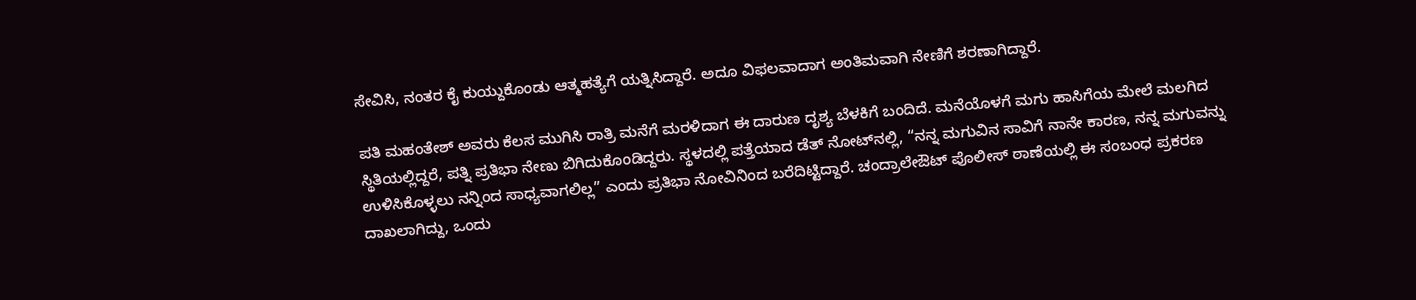ಸೇವಿಸಿ, ನಂತರ ಕೈ ಕುಯ್ದುಕೊಂಡು ಆತ್ಮಹತ್ಯೆಗೆ ಯತ್ನಿಸಿದ್ದಾರೆ. ಅದೂ ವಿಫಲವಾದಾಗ ಅಂತಿಮವಾಗಿ ನೇಣಿಗೆ ಶರಣಾಗಿದ್ದಾರೆ.

ಪತಿ ಮಹಂತೇಶ್ ಅವರು ಕೆಲಸ ಮುಗಿಸಿ ರಾತ್ರಿ ಮನೆಗೆ ಮರಳಿದಾಗ ಈ ದಾರುಣ ದೃಶ್ಯ ಬೆಳಕಿಗೆ ಬಂದಿದೆ. ಮನೆಯೊಳಗೆ ಮಗು ಹಾಸಿಗೆಯ ಮೇಲೆ ಮಲಗಿದ ಸ್ಥಿತಿಯಲ್ಲಿದ್ದರೆ, ಪತ್ನಿ ಪ್ರತಿಭಾ ನೇಣು ಬಿಗಿದುಕೊಂಡಿದ್ದರು. ಸ್ಥಳದಲ್ಲಿ ಪತ್ತೆಯಾದ ಡೆತ್ ನೋಟ್‌ನಲ್ಲಿ, “ನನ್ನ ಮಗುವಿನ ಸಾವಿಗೆ ನಾನೇ ಕಾರಣ, ನನ್ನ ಮಗುವನ್ನು ಉಳಿಸಿಕೊಳ್ಳಲು ನನ್ನಿಂದ ಸಾಧ್ಯವಾಗಲಿಲ್ಲ” ಎಂದು ಪ್ರತಿಭಾ ನೋವಿನಿಂದ ಬರೆದಿಟ್ಟಿದ್ದಾರೆ. ಚಂದ್ರಾಲೇಔಟ್ ಪೊಲೀಸ್ ಠಾಣೆಯಲ್ಲಿ ಈ ಸಂಬಂಧ ಪ್ರಕರಣ ದಾಖಲಾಗಿದ್ದು, ಒಂದು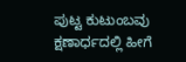ಪುಟ್ಟ ಕುಟುಂಬವು ಕ್ಷಣಾರ್ಧದಲ್ಲಿ ಹೀಗೆ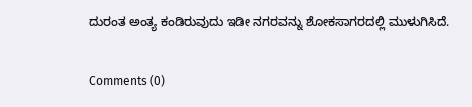ದುರಂತ ಅಂತ್ಯ ಕಂಡಿರುವುದು ಇಡೀ ನಗರವನ್ನು ಶೋಕಸಾಗರದಲ್ಲಿ ಮುಳುಗಿಸಿದೆ.

Comments (0)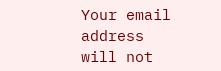Your email address will not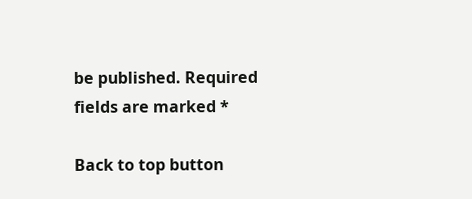be published. Required fields are marked *

Back to top button